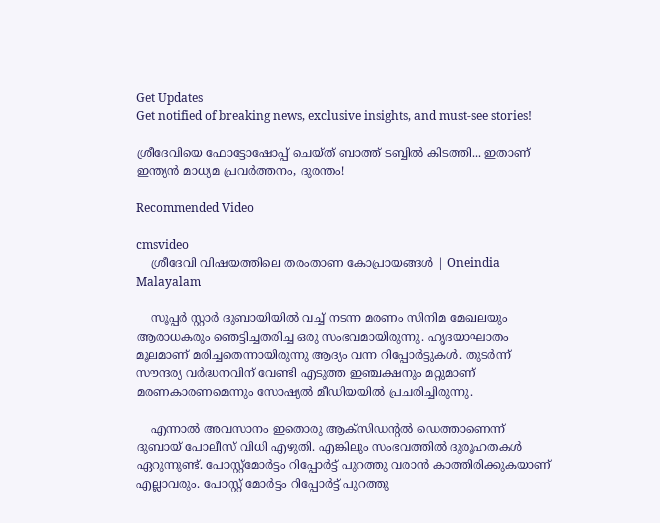Get Updates
Get notified of breaking news, exclusive insights, and must-see stories!

ശ്രീദേവിയെ ഫോട്ടോഷോപ്പ് ചെയ്ത് ബാത്ത് ടബ്ബില്‍ കിടത്തി... ഇതാണ് ഇന്ത്യൻ മാധ്യമ പ്രവർത്തനം, ദുരന്തം!

Recommended Video

cmsvideo
    ശ്രീദേവി വിഷയത്തിലെ തരംതാണ കോപ്രായങ്ങൾ | Oneindia Malayalam

    സൂപ്പർ സ്റ്റാർ ദുബായിയിൽ വച്ച് നടന്ന മരണം സിനിമ മേഖലയും ആരാധകരും ഞെട്ടിച്ചതരിച്ച ഒരു സംഭവമായിരുന്നു. ഹൃദയാഘാതം മൂലമാണ് മരിച്ചതെന്നായിരുന്നു ആദ്യം വന്ന റിപ്പോർട്ടുകൾ. തുടർന്ന് സൗന്ദര്യ വർദ്ധനവിന് വേണ്ടി എടുത്ത ഇഞ്ചക്ഷനും മറ്റുമാണ് മരണകാരണമെന്നും സോഷ്യൽ മീഡിയയിൽ പ്രചരിച്ചിരുന്നു.

    എന്നാൽ അവസാനം ഇതൊരു ആക്സിഡന്റൽ ഡെത്താണെന്ന് ദുബായ് പോലീസ് വിധി എഴുതി. എങ്കിലും സംഭവത്തിൽ ദുരൂഹതകൾ ഏറുന്നുണ്ട്. പോസ്റ്റ്മോർട്ടം റിപ്പോർട്ട് പുറത്തു വരാൻ കാത്തിരിക്കുകയാണ് എല്ലാവരും. പോസ്റ്റ് മോർട്ടം റിപ്പോർട്ട് പുറത്തു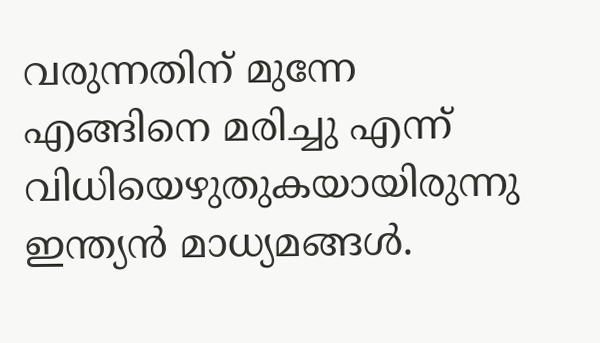വരുന്നതിന് മുന്നേ എങ്ങിനെ മരിച്ചു എന്ന് വിധിയെഴുതുകയായിരുന്നു ഇന്ത്യൻ മാധ്യമങ്ങൾ.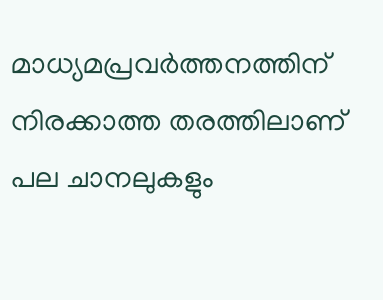മാധ്യമപ്രവർത്തനത്തിന് നിരക്കാത്ത തരത്തിലാണ് പല ചാനലുകളും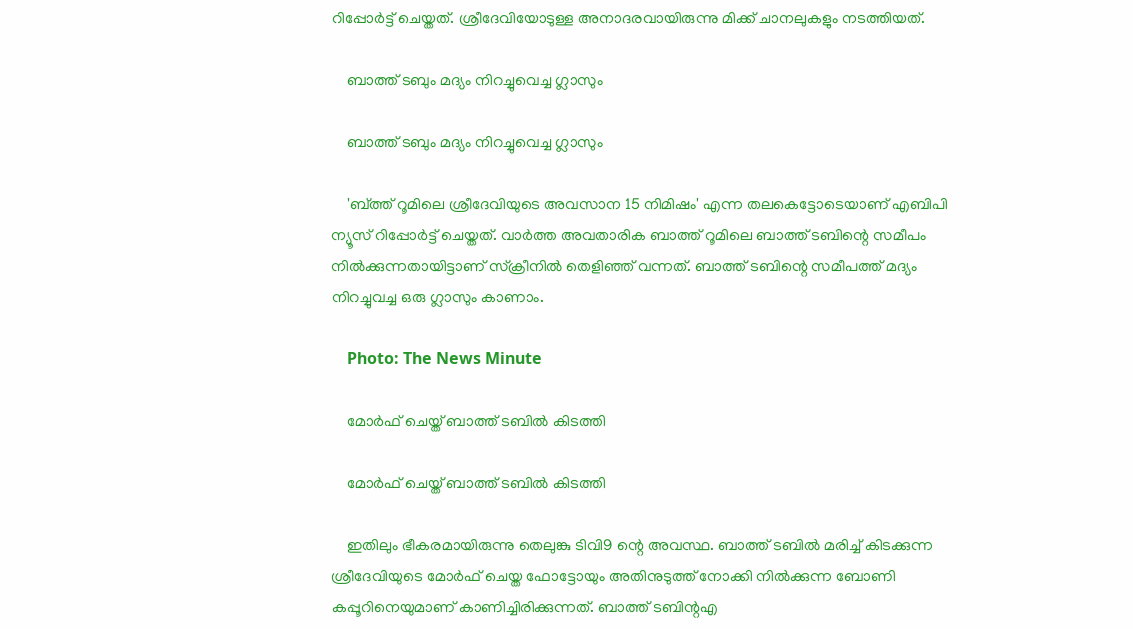റിപ്പോർട്ട് ചെയ്തത്. ശ്രീദേവിയോടുള്ള അനാദരവായിരുന്നു മിക്ക് ചാനലുകളും നടത്തിയത്.

    ബാത്ത് ടബും മദ്യം നിറച്ചുവെച്ച ഗ്ലാസും

    ബാത്ത് ടബും മദ്യം നിറച്ചുവെച്ച ഗ്ലാസും

    'ബ്ത്ത് റൂമിലെ ശ്രീദേവിയുടെ അവസാന 15 നിമിഷം' എന്ന തലകെട്ടോടെയാണ് എബിപി ന്യൂസ് റിപ്പോർട്ട് ചെയ്തത്. വാർത്ത അവതാരിക ബാത്ത് റൂമിലെ ബാത്ത് ടബിന്റെ സമീപം നിൽക്കുന്നതായിട്ടാണ് സ്ക്രീനിൽ തെളിഞ്ഞ് വന്നത്. ബാത്ത് ടബിന്റെ സമീപത്ത് മദ്യം നിറച്ചുവച്ച ഒരു ഗ്ലാസും കാണാം.

    Photo: The News Minute

    മോർഫ് ചെയ്ത് ബാത്ത് ടബിൽ കിടത്തി

    മോർഫ് ചെയ്ത് ബാത്ത് ടബിൽ കിടത്തി

    ഇതിലും ഭീകരമായിരുന്നു തെലുങ്കു ടിവി9 ന്റെ അവസ്ഥ. ബാത്ത് ടബിൽ മരിച്ച് കിടക്കുന്ന ശ്രീദേവിയുടെ മോർഫ് ചെയ്ത ഫോട്ടോയും അതിനുടുത്ത് നോക്കി നിൽക്കുന്ന ബോണി കപ്പൂറിനെയുമാണ് കാണിച്ചിരിക്കുന്നത്. ബാത്ത് ടബിന്റഎ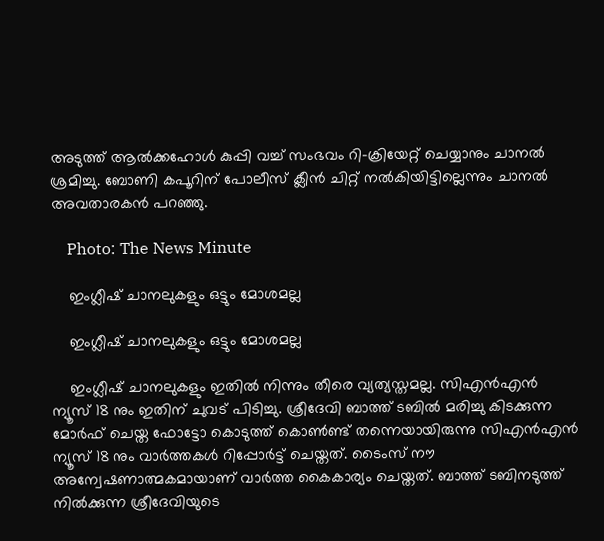അടുത്ത് ആൽക്കഹോൾ കുപ്പി വച്ച് സംഭവം റി-ക്രിയേറ്റ് ചെയ്യാനും ചാനൽ ശ്രമിച്ചു. ബോണി കപൂറിന് പോലീസ് ക്ലീൻ ചിറ്റ് നൽകിയിട്ടില്ലെന്നും ചാനൽ അവതാരകൻ പറഞ്ഞു.

    Photo: The News Minute

    ഇംഗ്ലീഷ് ചാനലുകളും ഒട്ടും മോശമല്ല

    ഇംഗ്ലീഷ് ചാനലുകളും ഒട്ടും മോശമല്ല

    ഇംഗ്ലീഷ് ചാനലുകളും ഇതിൽ നിന്നും തീരെ വ്യത്യസ്തമല്ല. സിഎൻഎൻ ന്യൂസ് 18 നും ഇതിന് ചുവട് പിടിച്ചു. ശ്രീദേവി ബാത്ത് ടബിൽ മരിച്ചു കിടക്കുന്ന മോർഫ് ചെയ്ത ഫോട്ടോ കൊടുത്ത് കൊൺണ്ട് തന്നെയായിരുന്നു സിഎൻഎൻ ന്യൂസ് 18 നും വാർത്തകൾ റിപ്പോർട്ട് ചെയ്തത്. ടൈംസ് നൗ അന്വേഷണാത്മകമായാണ് വാർത്ത കൈകാര്യം ചെയ്തത്. ബാത്ത് ടബിനടുത്ത് നിൽക്കുന്ന ശ്രീദേവിയുടെ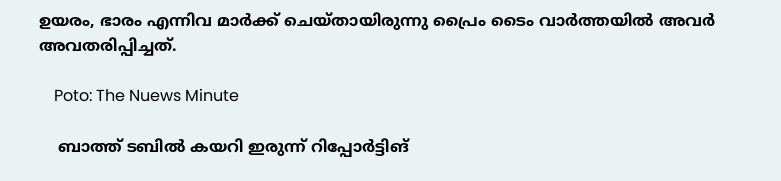ഉയരം, ഭാരം എന്നിവ മാർക്ക് ചെയ്തായിരുന്നു പ്രൈം ടൈം വാർത്തയിൽ അവർ അവതരിപ്പിച്ചത്.

    Poto: The Nuews Minute

    ബാത്ത് ടബിൽ കയറി ഇരുന്ന് റിപ്പോർട്ടിങ്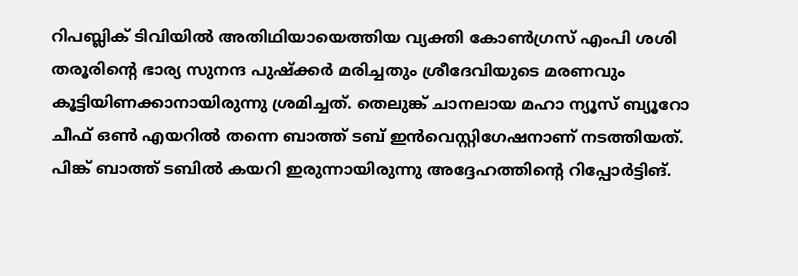റിപബ്ലിക് ടിവിയിൽ അതിഥിയായെത്തിയ വ്യക്തി കോൺഗ്രസ് എംപി ശശി തരൂരിന്റെ ഭാര്യ സുനന്ദ പുഷ്ക്കർ മരിച്ചതും ശ്രീദേവിയുടെ മരണവും കൂട്ടിയിണക്കാനായിരുന്നു ശ്രമിച്ചത്. തെലുങ്ക് ചാനലായ മഹാ ന്യൂസ് ബ്യൂറോ ചീഫ് ഒൺ എയറിൽ തന്നെ ബാത്ത് ടബ് ഇൻവെസ്റ്റിഗേഷനാണ് നടത്തിയത്. പിങ്ക് ബാത്ത് ടബിൽ കയറി ഇരുന്നായിരുന്നു അദ്ദേഹത്തിന്റെ റിപ്പോർട്ടിങ്.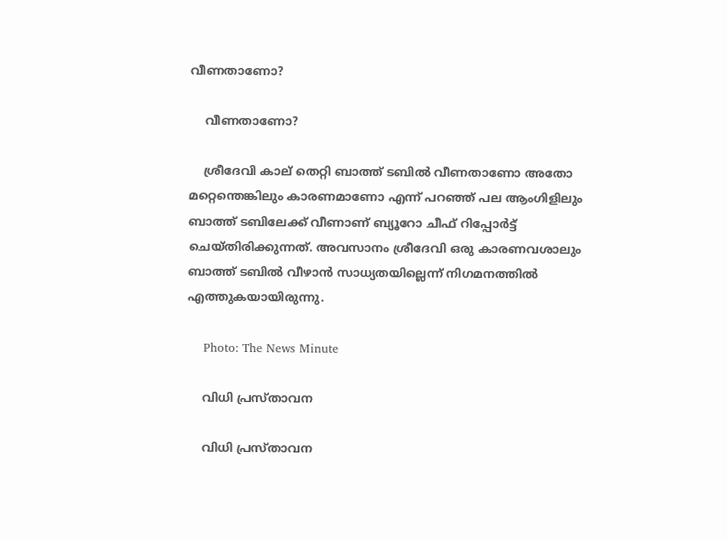വീണതാണോ?

    വീണതാണോ?

    ശ്രീദേവി കാല് തെറ്റി ബാത്ത് ടബിൽ വീണതാണോ അതോ മറ്റെന്തെങ്കിലും കാരണമാണോ എന്ന് പറഞ്ഞ് പല ആംഗിളിലും ബാത്ത് ടബിലേക്ക് വീണാണ് ബ്യൂറോ ചീഫ് റിപ്പോർട്ട് ചെയ്തിരിക്കുന്നത്. അവസാനം ശ്രീദേവി ഒരു കാരണവശാലും ബാത്ത് ടബിൽ‌ വീഴാൻ സാധ്യതയില്ലെന്ന് നിഗമനത്തിൽ എത്തുകയായിരുന്നു.

    Photo: The News Minute

    വിധി പ്രസ്താവന

    വിധി പ്രസ്താവന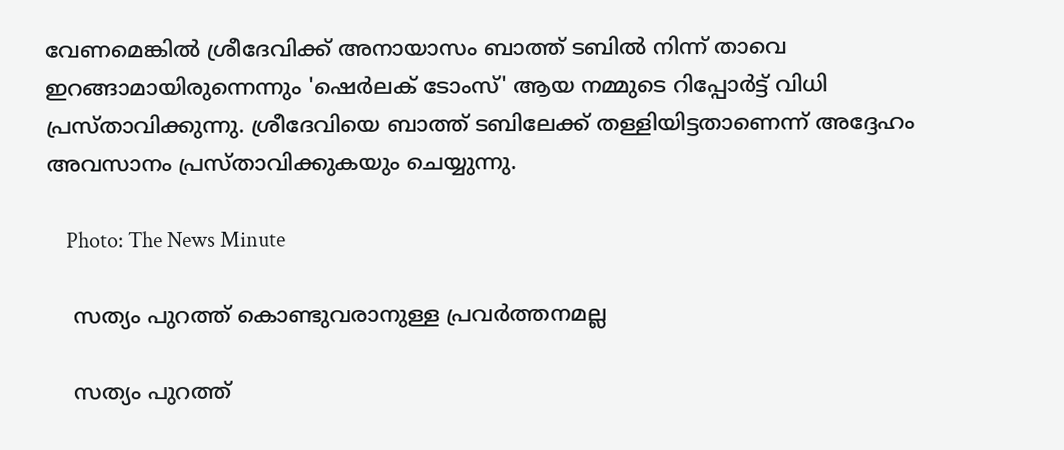വേണമെങ്കിൽ ശ്രീദേവിക്ക് അനായാസം ബാത്ത് ടബിൽ നിന്ന് താവെ ഇറങ്ങാമായിരുന്നെന്നും 'ഷെർലക് ടോംസ്' ആയ നമ്മുടെ റിപ്പോർട്ട് വിധി പ്രസ്താവിക്കുന്നു. ശ്രീദേവിയെ ബാത്ത് ടബിലേക്ക് തള്ളിയിട്ടതാണെന്ന് അദ്ദേഹം അവസാനം പ്രസ്താവിക്കുകയും ചെയ്യുന്നു.

    Photo: The News Minute

    സത്യം പുറത്ത് കൊണ്ടുവരാനുള്ള പ്രവർത്തനമല്ല

    സത്യം പുറത്ത്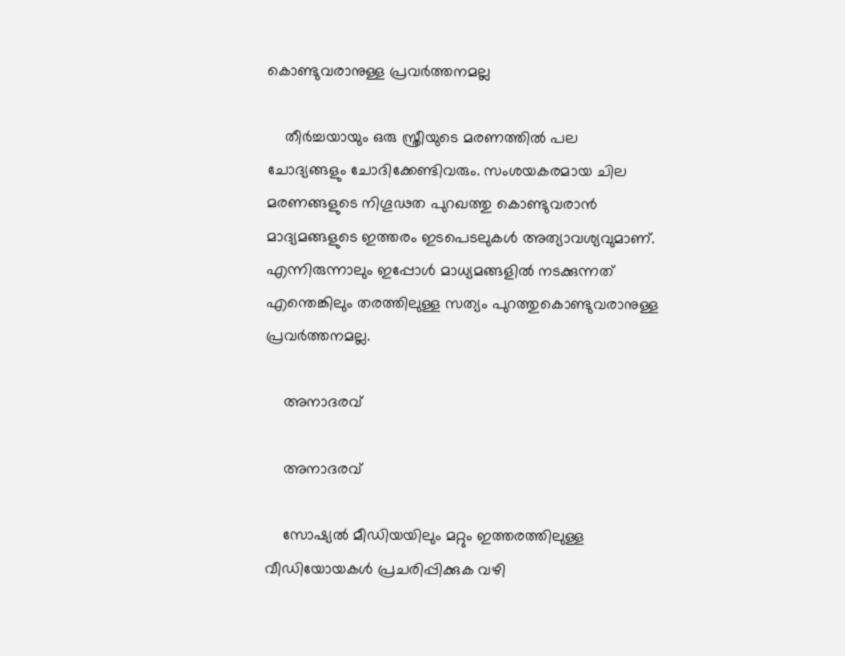കൊണ്ടുവരാനുള്ള പ്രവർത്തനമല്ല

    തീർച്ചയായും ഒരു സ്ത്രീയുടെ മരണത്തിൽ പല ചോദ്യങ്ങളും ചോദിക്കേണ്ടിവരും. സംശയകരമായ ചില മരണങ്ങളുടെ നിഗൂഢത പുറഖത്തു കൊണ്ടുവരാൻ മാദ്യമങ്ങളുടെ ഇത്തരം ഇടപെടലുകൾ അത്യാവശ്യവുമാണ്. എന്നിരുന്നാലും ഇപ്പോൾ മാധ്യമങ്ങളിൽ നടക്കുന്നത് എന്തെങ്കിലും തരത്തിലുള്ള സത്യം പുറത്തുകൊണ്ടുവരാനുള്ള പ്രവർത്തനമല്ല.

    അനാദരവ്

    അനാദരവ്

    സോഷ്യൽ മീഡിയയിലും മറ്റും ഇത്തരത്തിലുള്ള വീഡിയോയകൾ പ്രചരിപ്പിക്കുക വഴി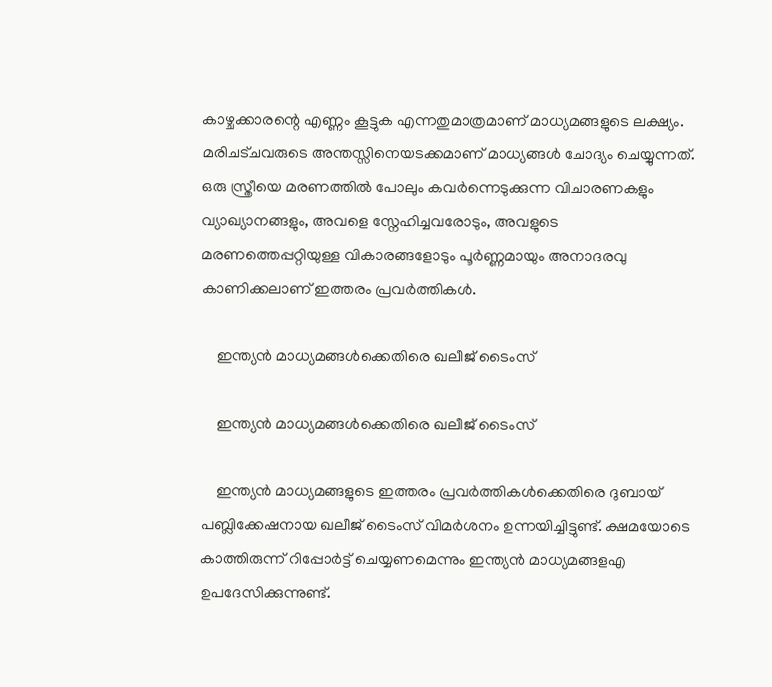കാഴ്ചക്കാരന്റെ എണ്ണം കൂട്ടുക എന്നതുമാത്രമാണ് മാധ്യമങ്ങളുടെ ലക്ഷ്യം. മരിചട്ചവരുടെ അന്തസ്സിനെയടക്കമാണ് മാധ്യങ്ങൾ ചോദ്യം ചെയ്യുന്നത്. ഒരു സ്ത്രീയെ മരണത്തിൽ പോലും കവർന്നെടുക്കുന്ന വിചാരണകളും വ്യാഖ്യാനങ്ങളും, അവളെ സ്നേഹിച്ചവരോടും, അവളുടെ മരണത്തെപ്പറ്റിയുള്ള വികാരങ്ങളോടും പൂർണ്ണമായും അനാദരവു കാണിക്കലാണ് ഇത്തരം പ്രവർ‌ത്തികൾ.

    ഇന്ത്യൻ മാധ്യമങ്ങൾക്കെതിരെ ഖലീജ് ടൈംസ്

    ഇന്ത്യൻ മാധ്യമങ്ങൾക്കെതിരെ ഖലീജ് ടൈംസ്

    ഇന്ത്യൻ മാധ്യമങ്ങളുടെ ഇത്തരം പ്രവർത്തികൾക്കെതിരെ ദുബായ് പബ്ലിക്കേഷനായ ഖലീജ് ടൈംസ് വിമർശനം ഉന്നയിച്ചിട്ടുണ്ട്. ക്ഷമയോടെ കാത്തിരുന്ന് റിപ്പോർട്ട് ചെയ്യണമെന്നും ഇന്ത്യൻ മാധ്യമങ്ങളഎ ഉപദേസിക്കുന്നുണ്ട്.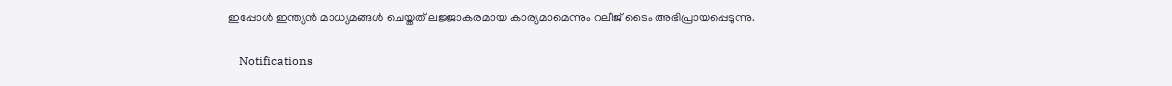ഇപ്പോൾ ഇന്ത്യൻ മാധ്യമങ്ങൾ ചെയ്തത് ലജ്ജാകരമായ കാര്യമാമെന്നും റലീജ് ടൈം അഭിപ്രായപ്പെടുന്നു.

    Notifications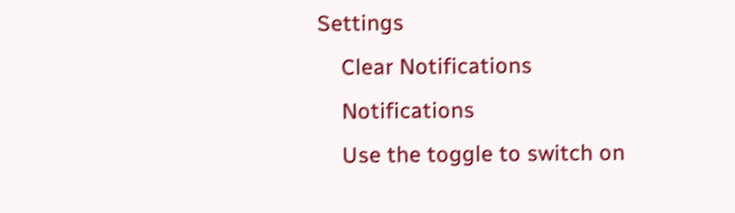Settings
    Clear Notifications
    Notifications
    Use the toggle to switch on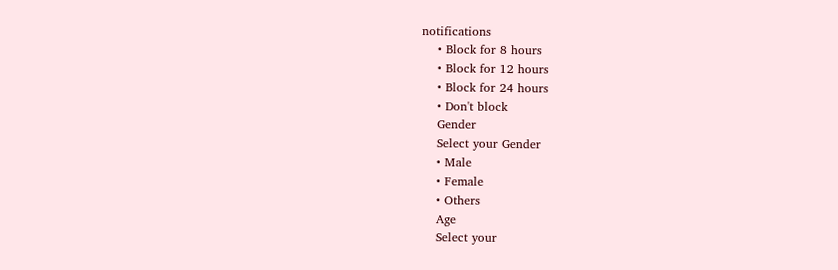notifications
    • Block for 8 hours
    • Block for 12 hours
    • Block for 24 hours
    • Don't block
    Gender
    Select your Gender
    • Male
    • Female
    • Others
    Age
    Select your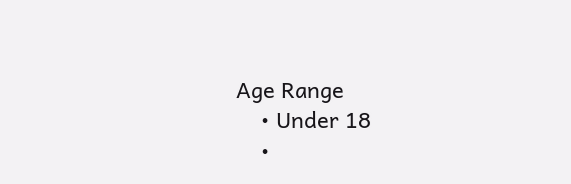Age Range
    • Under 18
    •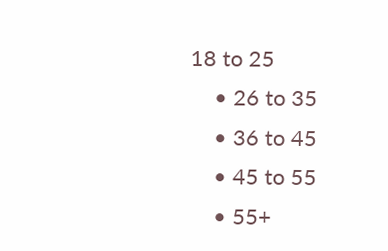18 to 25
    • 26 to 35
    • 36 to 45
    • 45 to 55
    • 55+